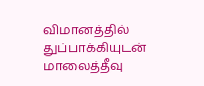விமானத்தில் துப்பாக்கியுடன் மாலைத்தீவு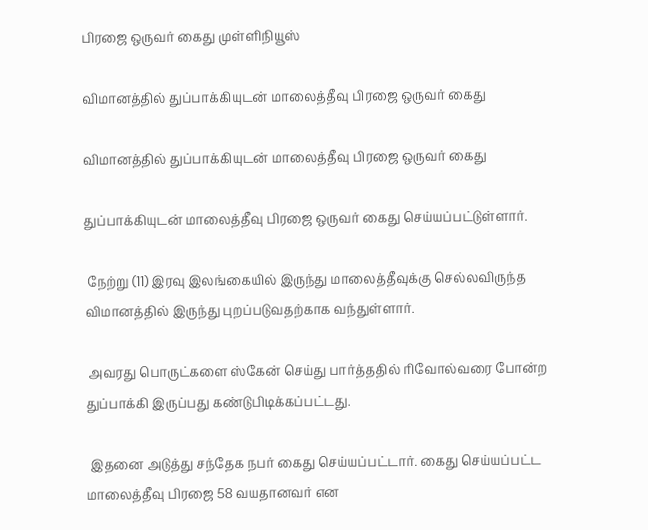பிரஜை ஒருவர் கைது முள்ளிநியூஸ்

விமானத்தில் துப்பாக்கியுடன் மாலைத்தீவு பிரஜை ஒருவர் கைது

விமானத்தில் துப்பாக்கியுடன் மாலைத்தீவு பிரஜை ஒருவர் கைது

துப்பாக்கியுடன் மாலைத்தீவு பிரஜை ஒருவர் கைது செய்யப்பட்டுள்ளார்.

 நேற்று (11) இரவு இலங்கையில் இருந்து மாலைத்தீவுக்கு செல்லவிருந்த விமானத்தில் இருந்து புறப்படுவதற்காக வந்துள்ளார்.

 அவரது பொருட்களை ஸ்கேன் செய்து பார்த்ததில் ரிவோல்வரை போன்ற துப்பாக்கி இருப்பது கண்டுபிடிக்கப்பட்டது.

 இதனை அடுத்து சந்தேக நபர் கைது செய்யப்பட்டார். கைது செய்யப்பட்ட மாலைத்தீவு பிரஜை 58 வயதானவர் என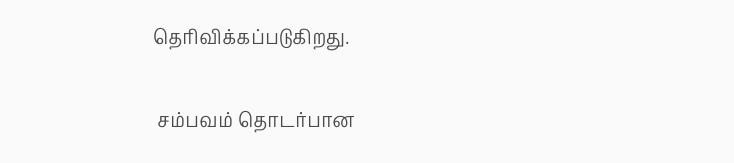தெரிவிக்கப்படுகிறது.

 சம்பவம் தொடர்பான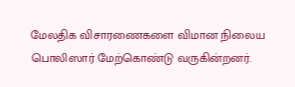மேலதிக விசாரணைகளை விமான நிலைய பொலிஸார் மேற்கொண்டு வருகின்றனர்.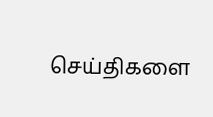செய்திகளை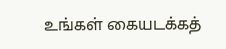உங்கள் கையடக்கத்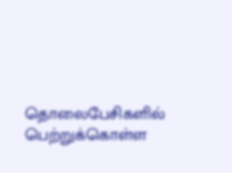தொலைபேசிகளில் பெற்றுக்கொள்ள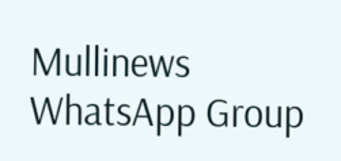Mullinews WhatsApp Group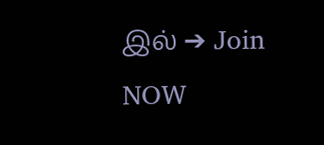இல் ➔ Join NOW